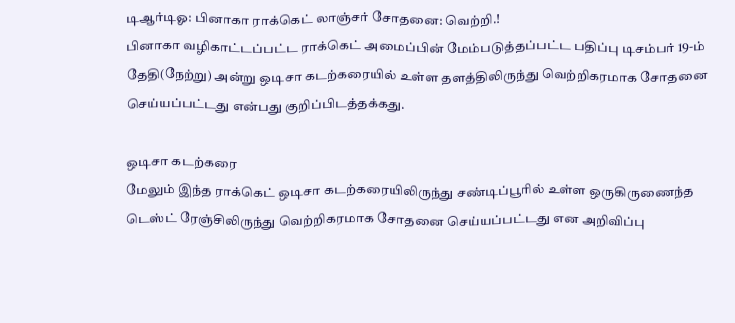டிஆர்டிஓ: பினாகா ராக்கெட் லாஞ்சர் சோதனை: வெற்றி.!
பினாகா வழிகாட்டப்பட்ட ராக்கெட் அமைப்பின் மேம்படுத்தப்பட்ட பதிப்பு டிசம்பர் 19-ம் தேதி(நேற்று) அன்று ஒடிசா கடற்கரையில் உள்ள தளத்திலிருந்து வெற்றிகரமாக சோதனை செய்யப்பட்டது என்பது குறிப்பிடத்தக்கது.

ஒடிசா கடற்கரை
மேலும் இந்த ராக்கெட் ஒடிசா கடற்கரையிலிருந்து சண்டிப்பூரில் உள்ள ஒருகிருணைந்த டெஸ்ட் ரேஞ்சிலிருந்து வெற்றிகரமாக சோதனை செய்யப்பட்டது என அறிவிப்பு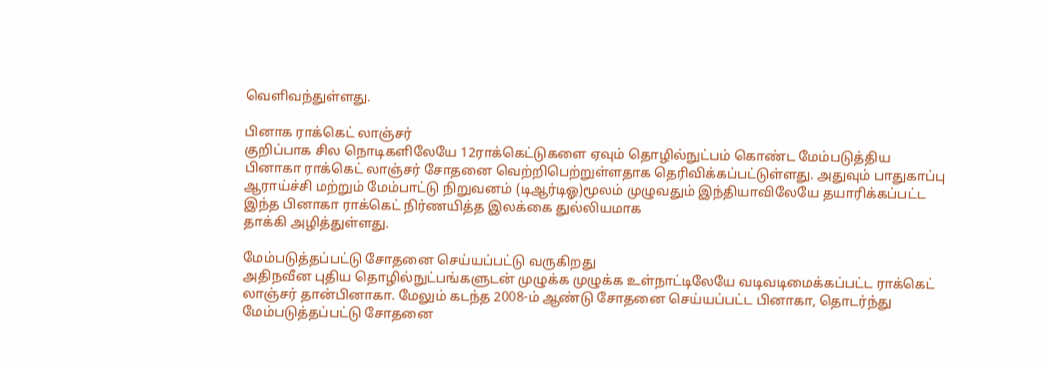வெளிவந்துள்ளது.

பினாக ராக்கெட் லாஞ்சர்
குறிப்பாக சில நொடிகளிலேயே 12ராக்கெட்டுகளை ஏவும் தொழில்நுட்பம் கொண்ட மேம்படுத்திய பினாகா ராக்கெட் லாஞ்சர் சோதனை வெற்றிபெற்றுள்ளதாக தெரிவிக்கப்பட்டுள்ளது. அதுவும் பாதுகாப்பு ஆராய்ச்சி மற்றும் மேம்பாட்டு நிறுவனம் (டிஆர்டிஓ)மூலம் முழுவதும் இந்தியாவிலேயே தயாரிக்கப்பட்ட இந்த பினாகா ராக்கெட் நிர்ணயித்த இலக்கை துல்லியமாக
தாக்கி அழித்துள்ளது.

மேம்படுத்தப்பட்டு சோதனை செய்யப்பட்டு வருகிறது
அதிநவீன புதிய தொழில்நுட்பங்களுடன் முழுக்க முழுக்க உள்நாட்டிலேயே வடிவடிமைக்கப்பட்ட ராக்கெட் லாஞ்சர் தான்பினாகா. மேலும் கடந்த 2008-ம் ஆண்டு சோதனை செய்யப்பட்ட பினாகா, தொடர்ந்து மேம்படுத்தப்பட்டு சோதனை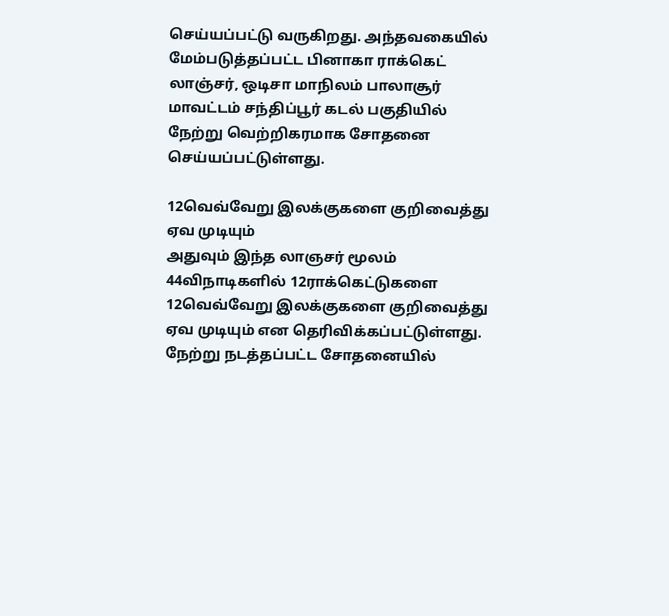செய்யப்பட்டு வருகிறது. அந்தவகையில் மேம்படுத்தப்பட்ட பினாகா ராக்கெட் லாஞ்சர், ஒடிசா மாநிலம் பாலாசூர் மாவட்டம் சந்திப்பூர் கடல் பகுதியில் நேற்று வெற்றிகரமாக சோதனை செய்யப்பட்டுள்ளது.

12வெவ்வேறு இலக்குகளை குறிவைத்து ஏவ முடியும்
அதுவும் இந்த லாஞசர் மூலம் 44விநாடிகளில் 12ராக்கெட்டுகளை 12வெவ்வேறு இலக்குகளை குறிவைத்து ஏவ முடியும் என தெரிவிக்கப்பட்டுள்ளது. நேற்று நடத்தப்பட்ட சோதனையில்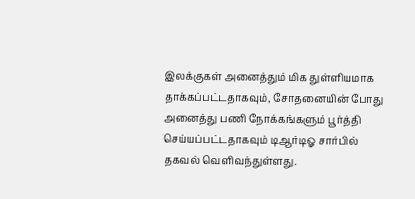இலக்குகள் அனைத்தும் மிக துள்ளியமாக தாக்கப்பட்டதாகவும், சோதனையின் போது அனைத்து பணி நோக்கங்களும் பூர்த்தி செய்யப்பட்டதாகவும் டிஆர்டிஓ சார்பில் தகவல் வெளிவந்துள்ளது.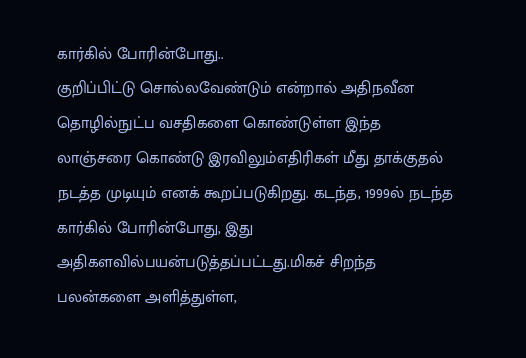கார்கில் போரின்போது..
குறிப்பிட்டு சொல்லவேண்டும் என்றால் அதிநவீன தொழில்நுட்ப வசதிகளை கொண்டுள்ள இந்த லாஞ்சரை கொண்டு இரவிலும்எதிரிகள் மீது தாக்குதல் நடத்த முடியும் எனக் கூறப்படுகிறது. கடந்த, 1999ல் நடந்த கார்கில் போரின்போது, இது அதிகளவில்பயன்படுத்தப்பட்டது.மிகச் சிறந்த பலன்களை அளித்துள்ள,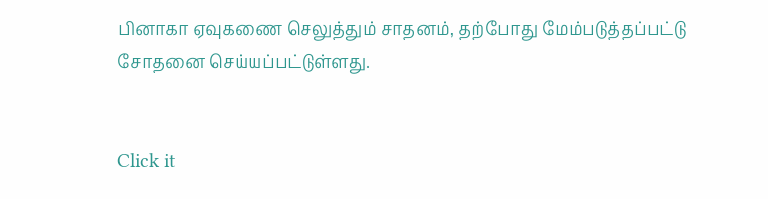பினாகா ஏவுகணை செலுத்தும் சாதனம், தற்போது மேம்படுத்தப்பட்டு சோதனை செய்யப்பட்டுள்ளது.


Click it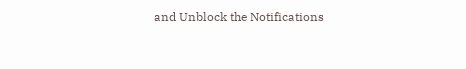and Unblock the Notifications